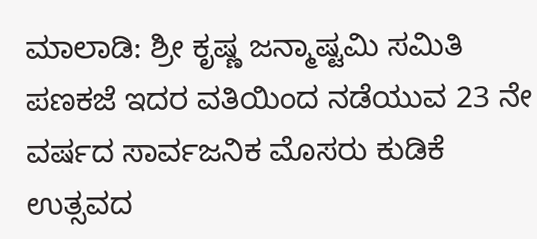ಮಾಲಾಡಿ: ಶ್ರೀ ಕೃಷ್ಣ ಜನ್ಮಾಷ್ಟಮಿ ಸಮಿತಿ ಪಣಕಜೆ ಇದರ ವತಿಯಿಂದ ನಡೆಯುವ 23 ನೇ ವರ್ಷದ ಸಾರ್ವಜನಿಕ ಮೊಸರು ಕುಡಿಕೆ ಉತ್ಸವದ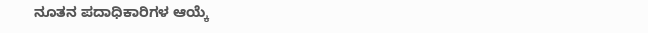ನೂತನ ಪದಾಧಿಕಾರಿಗಳ ಆಯ್ಕೆ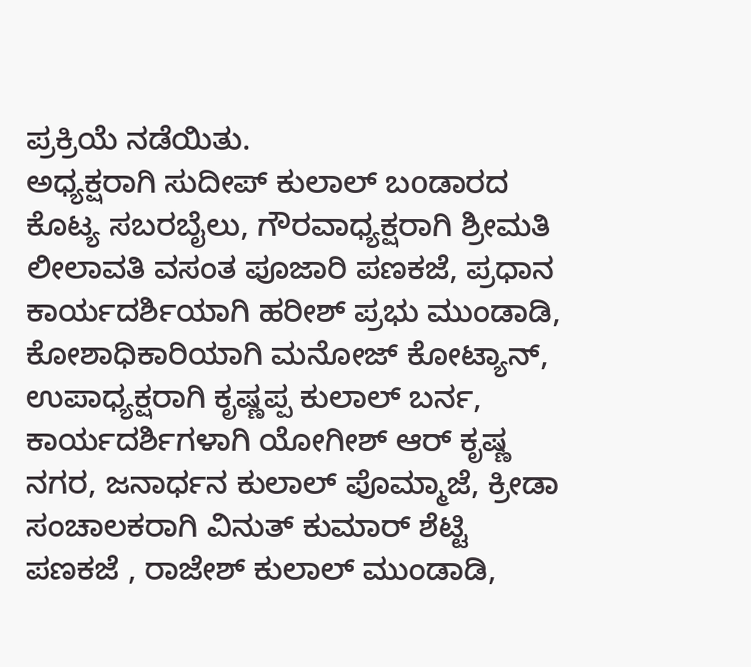ಪ್ರಕ್ರಿಯೆ ನಡೆಯಿತು.
ಅಧ್ಯಕ್ಷರಾಗಿ ಸುದೀಪ್ ಕುಲಾಲ್ ಬoಡಾರದ ಕೊಟ್ಯ ಸಬರಬೈಲು, ಗೌರವಾಧ್ಯಕ್ಷರಾಗಿ ಶ್ರೀಮತಿ ಲೀಲಾವತಿ ವಸಂತ ಪೂಜಾರಿ ಪಣಕಜೆ, ಪ್ರಧಾನ ಕಾರ್ಯದರ್ಶಿಯಾಗಿ ಹರೀಶ್ ಪ್ರಭು ಮುಂಡಾಡಿ, ಕೋಶಾಧಿಕಾರಿಯಾಗಿ ಮನೋಜ್ ಕೋಟ್ಯಾನ್, ಉಪಾಧ್ಯಕ್ಷರಾಗಿ ಕೃಷ್ಣಪ್ಪ ಕುಲಾಲ್ ಬರ್ನ, ಕಾರ್ಯದರ್ಶಿಗಳಾಗಿ ಯೋಗೀಶ್ ಆರ್ ಕೃಷ್ಣ ನಗರ, ಜನಾರ್ಧನ ಕುಲಾಲ್ ಪೊಮ್ಮಾಜೆ, ಕ್ರೀಡಾ ಸಂಚಾಲಕರಾಗಿ ವಿನುತ್ ಕುಮಾರ್ ಶೆಟ್ಟಿ ಪಣಕಜೆ , ರಾಜೇಶ್ ಕುಲಾಲ್ ಮುಂಡಾಡಿ,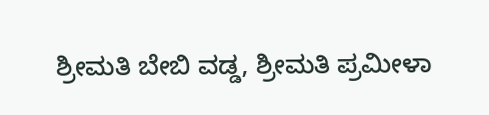ಶ್ರೀಮತಿ ಬೇಬಿ ವಡ್ಡ, ಶ್ರೀಮತಿ ಪ್ರಮೀಳಾ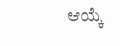ಆಯ್ಕೆ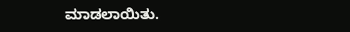ಮಾಡಲಾಯಿತು.